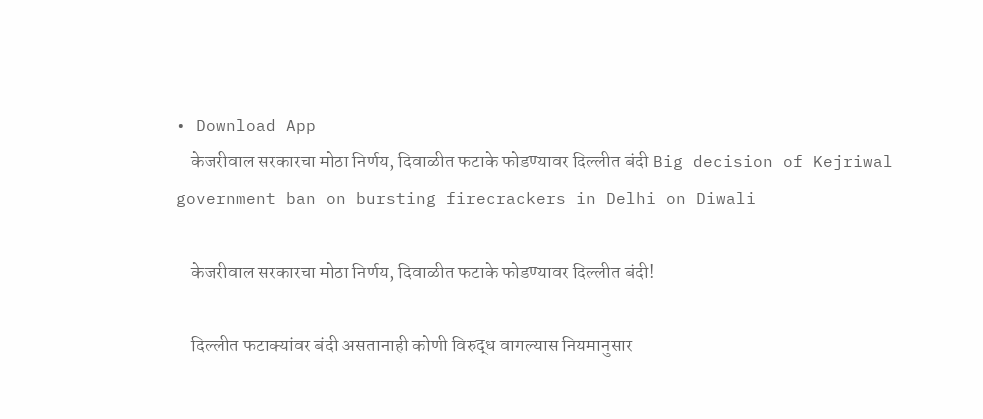• Download App
    केजरीवाल सरकारचा मोठा निर्णय, दिवाळीत फटाके फोडण्यावर दिल्लीत बंदी Big decision of Kejriwal government ban on bursting firecrackers in Delhi on Diwali

    केजरीवाल सरकारचा मोठा निर्णय, दिवाळीत फटाके फोडण्यावर दिल्लीत बंदी!

    दिल्लीत फटाक्यांवर बंदी असतानाही कोणी विरुद्ध वागल्यास नियमानुसार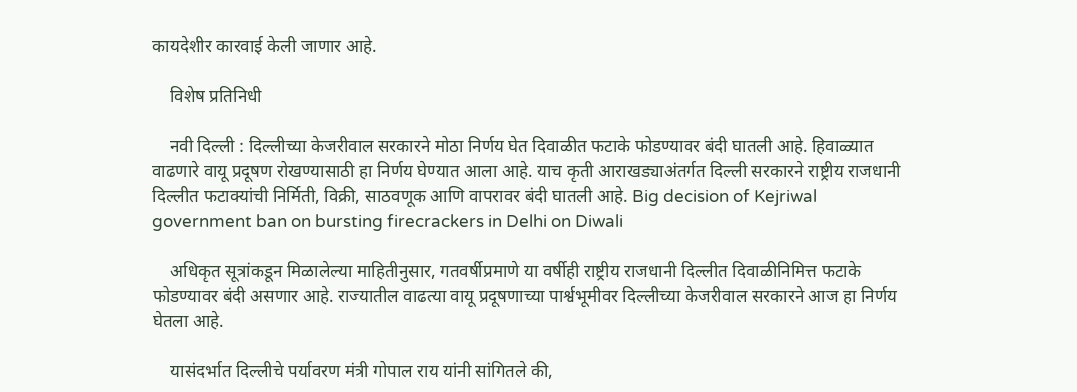कायदेशीर कारवाई केली जाणार आहे.

    विशेष प्रतिनिधी

    नवी दिल्ली : दिल्लीच्या केजरीवाल सरकारने मोठा निर्णय घेत दिवाळीत फटाके फोडण्यावर बंदी घातली आहे. हिवाळ्यात वाढणारे वायू प्रदूषण रोखण्यासाठी हा निर्णय घेण्यात आला आहे. याच कृती आराखड्याअंतर्गत दिल्ली सरकारने राष्ट्रीय राजधानी दिल्लीत फटाक्यांची निर्मिती, विक्री, साठवणूक आणि वापरावर बंदी घातली आहे. Big decision of Kejriwal government ban on bursting firecrackers in Delhi on Diwali

    अधिकृत सूत्रांकडून मिळालेल्या माहितीनुसार, गतवर्षीप्रमाणे या वर्षीही राष्ट्रीय राजधानी दिल्लीत दिवाळीनिमित्त फटाके फोडण्यावर बंदी असणार आहे. राज्यातील वाढत्या वायू प्रदूषणाच्या पार्श्वभूमीवर दिल्लीच्या केजरीवाल सरकारने आज हा निर्णय घेतला आहे.

    यासंदर्भात दिल्लीचे पर्यावरण मंत्री गोपाल राय यांनी सांगितले की,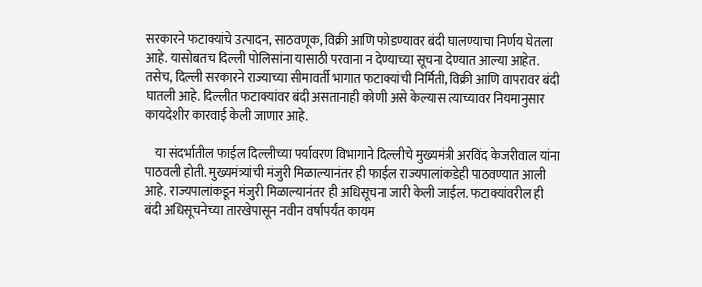सरकारने फटाक्यांचे उत्पादन, साठवणूक, विक्री आणि फोडण्यावर बंदी घालण्याचा निर्णय घेतला आहे. यासोबतच दिल्ली पोलिसांना यासाठी परवाना न देण्याच्या सूचना देण्यात आल्या आहेत. तसेच, दिल्ली सरकारने राज्याच्या सीमावर्ती भागात फटाक्यांची निर्मिती, विक्री आणि वापरावर बंदी घातली आहे. दिल्लीत फटाक्यांवर बंदी असतानाही कोणी असे केल्यास त्याच्यावर नियमानुसार कायदेशीर कारवाई केली जाणार आहे.

    या संदर्भातील फाईल दिल्लीच्या पर्यावरण विभागाने दिल्लीचे मुख्यमंत्री अरविंद केजरीवाल यांना पाठवली होती. मुख्यमंत्र्यांची मंजुरी मिळाल्यानंतर ही फाईल राज्यपालांकडेही पाठवण्यात आली आहे. राज्यपालांकडून मंजुरी मिळाल्यानंतर ही अधिसूचना जारी केली जाईल. फटाक्यांवरील ही बंदी अधिसूचनेच्या तारखेपासून नवीन वर्षापर्यंत कायम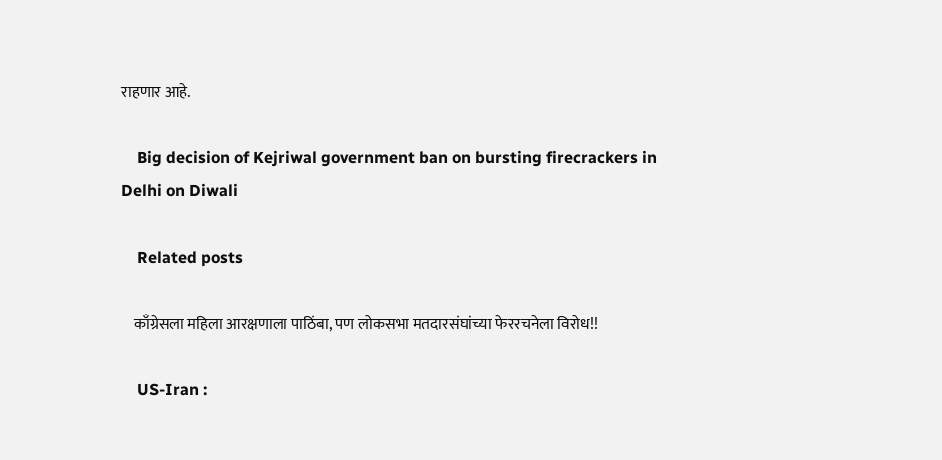राहणार आहे.

    Big decision of Kejriwal government ban on bursting firecrackers in Delhi on Diwali

    Related posts

    काँग्रेसला महिला आरक्षणाला पाठिंबा, पण लोकसभा मतदारसंघांच्या फेररचनेला विरोध!!

    US-Iran :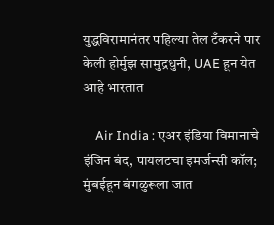युद्धविरामानंतर पहिल्या तेल टँकरने पार केली होर्मुझ सामुद्रधुनी, UAE हून येत आहे भारतात

    Air India : एअर इंडिया विमानाचे इंजिन बंद, पायलटचा इमर्जन्सी कॉल; मुंबईहून बंगळुरूला जात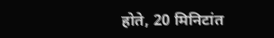होते, 20 मिनिटांत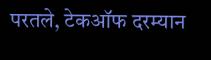परतले, टेकऑफ दरम्यान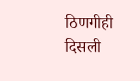ठिणगीही दिसली